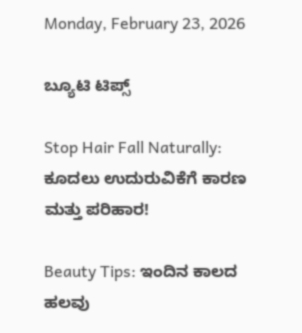Monday, February 23, 2026

ಬ್ಯೂಟಿ ಟಿಪ್ಸ್

Stop Hair Fall Naturally: ಕೂದಲು ಉದುರುವಿಕೆಗೆ ಕಾರಣ ಮತ್ತು ಪರಿಹಾರ!

Beauty Tips: ಇಂದಿನ ಕಾಲದ ಹಲವು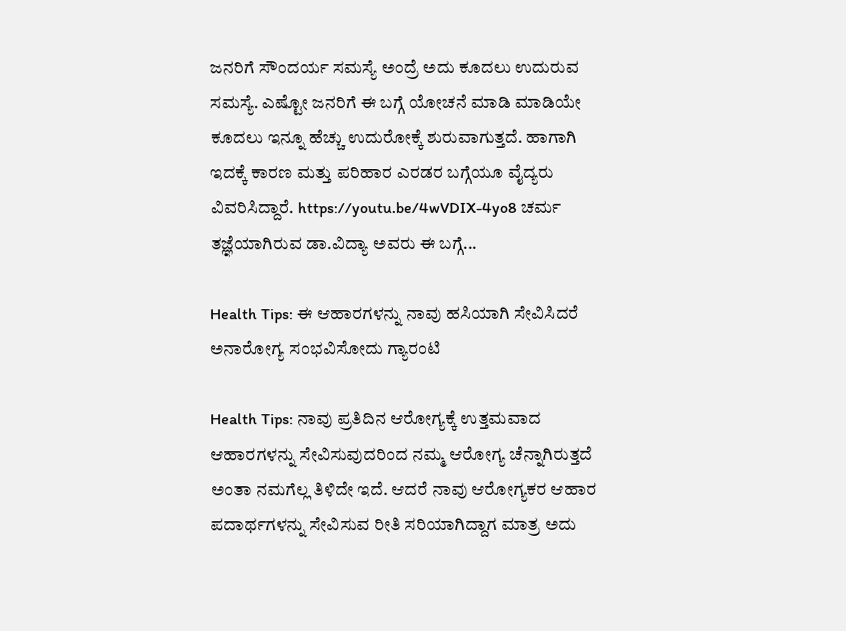ಜನರಿಗೆ ಸೌಂದರ್ಯ ಸಮಸ್ಯೆ ಅಂದ್ರೆ ಅದು ಕೂದಲು ಉದುರುವ ಸಮಸ್ಯೆ. ಎಷ್ಟೋ ಜನರಿಗೆ ಈ ಬಗ್ಗೆ ಯೋಚನೆ ಮಾಡಿ ಮಾಡಿಯೇ ಕೂದಲು ಇನ್ನೂ ಹೆಚ್ಚು ಉದುರೋಕ್ಕೆ ಶುರುವಾಗುತ್ತದೆ. ಹಾಗಾಗಿ ಇದಕ್ಕೆ ಕಾರಣ ಮತ್ತು ಪರಿಹಾರ ಎರಡರ ಬಗ್ಗೆಯೂ ವೈದ್ಯರು ವಿವರಿಸಿದ್ದಾರೆ. https://youtu.be/4wVDIX-4yo8 ಚರ್ಮ ತಜ್ಞೆಯಾಗಿರುವ ಡಾ.ವಿದ್ಯಾ ಅವರು ಈ ಬಗ್ಗೆ...

Health Tips: ಈ ಆಹಾರಗಳನ್ನು ನಾವು ಹಸಿಯಾಗಿ ಸೇವಿಸಿದರೆ ಅನಾರೋಗ್ಯ ಸಂಭವಿಸೋದು ಗ್ಯಾರಂಟಿ

Health Tips: ನಾವು ಪ್ರತಿದಿನ ಆರೋಗ್ಯಕ್ಕೆ ಉತ್ತಮವಾದ ಆಹಾರಗಳನ್ನು ಸೇವಿಸುವುದರಿಂದ ನಮ್ಮ ಆರೋಗ್ಯ ಚೆನ್ನಾಗಿರುತ್ತದೆ ಅಂತಾ ನಮಗೆಲ್ಲ ತಿಳಿದೇ ಇದೆ. ಆದರೆ ನಾವು ಆರೋಗ್ಯಕರ ಆಹಾರ ಪದಾರ್ಥಗಳನ್ನು ಸೇವಿಸುವ ರೀತಿ ಸರಿಯಾಗಿದ್ದಾಗ ಮಾತ್ರ ಅದು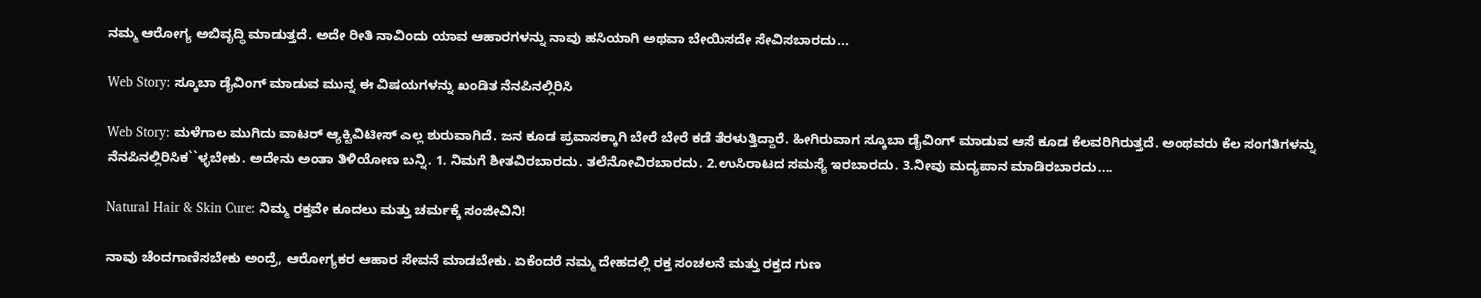ನಮ್ಮ ಆರೋಗ್ಯ ಅಬಿವೃದ್ಧಿ ಮಾಡುತ್ತದೆ. ಅದೇ ರೀತಿ ನಾವಿಂದು ಯಾವ ಆಹಾರಗಳನ್ನು ನಾವು ಹಸಿಯಾಗಿ ಅಥವಾ ಬೇಯಿಸದೇ ಸೇವಿಸಬಾರದು...

Web Story: ಸ್ಕೂಬಾ ಡೈವಿಂಗ್ ಮಾಡುವ ಮುನ್ನ ಈ ವಿಷಯಗಳನ್ನು ಖಂಡಿತ ನೆನಪಿನಲ್ಲಿರಿಸಿ

Web Story: ಮಳೆಗಾಲ ಮುಗಿದು ವಾಟರ್ ಆ್ಯಕ್ಟಿವಿಟೀಸ್ ಎಲ್ಲ ಶುರುವಾಗಿದೆ. ಜನ ಕೂಡ ಪ್ರವಾಸಕ್ಕಾಗಿ ಬೇರೆ ಬೇರೆ ಕಡೆ ತೆರಳುತ್ತಿದ್ದಾರೆ. ಹೀಗಿರುವಾಗ ಸ್ಕೂಬಾ ಡೈವಿಂಗ್ ಮಾಡುವ ಆಸೆ ಕೂಡ ಕೆಲವರಿಗಿರುತ್ತದೆ. ಅಂಥವರು ಕೆಲ ಸಂಗತಿಗಳನ್ನು ನೆನಪಿನಲ್ಲಿರಿಸಿಕ``ಳ್ಳಬೇಕು. ಅದೇನು ಅಂತಾ ತಿಳಿಯೋಣ ಬನ್ನಿ. 1. ನಿಮಗೆ ಶೀತವಿರಬಾರದು. ತಲೆನೋವಿರಬಾರದು. 2.ಉಸಿರಾಟದ ಸಮಸ್ಯೆ ಇರಬಾರದು. 3.ನೀವು ಮದ್ಯಪಾನ ಮಾಡಿರಬಾರದು....

Natural Hair & Skin Cure: ನಿಮ್ಮ ರಕ್ತವೇ ಕೂದಲು ಮತ್ತು ಚರ್ಮಕ್ಕೆ ಸಂಜೀವಿನಿ!

ನಾವು ಚೆಂದಗಾಣಿಸಬೇಕು ಅಂದ್ರೆ, ಆರೋಗ್ಯಕರ ಆಹಾರ ಸೇವನೆ ಮಾಡಬೇಕು. ಏಕೆಂದರೆ ನಮ್ಮ ದೇಹದಲ್ಲಿ ರಕ್ತ ಸಂಚಲನೆ ಮತ್ತು ರಕ್ತದ ಗುಣ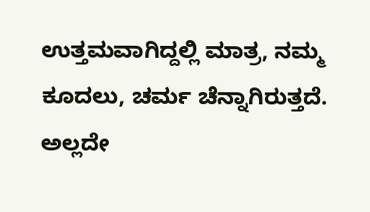ಉತ್ತಮವಾಗಿದ್ದಲ್ಲಿ ಮಾತ್ರ, ನಮ್ಮ ಕೂದಲು, ಚರ್ಮ ಚೆನ್ನಾಗಿರುತ್ತದೆ. ಅಲ್ಲದೇ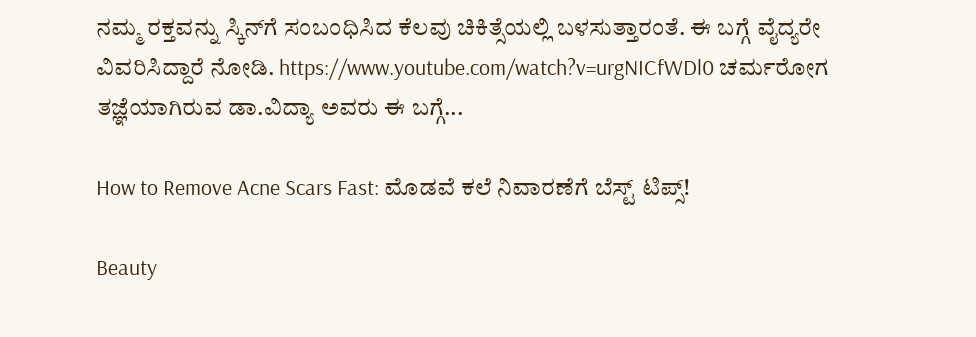ನಮ್ಮ ರಕ್ತವನ್ನು ಸ್ಕಿನ್‌ಗೆ ಸಂಬಂಧಿಸಿದ ಕೆಲವು ಚಿಕಿತ್ಸೆಯಲ್ಲಿ ಬಳಸುತ್ತಾರಂತೆ. ಈ ಬಗ್ಗೆ ವೈದ್ಯರೇ ವಿವರಿಸಿದ್ದಾರೆ ನೋಡಿ. https://www.youtube.com/watch?v=urgNICfWDl0 ಚರ್ಮರೋಗ ತಜ್ಞೆಯಾಗಿರುವ ಡಾ.ವಿದ್ಯಾ ಅವರು ಈ ಬಗ್ಗೆ...

How to Remove Acne Scars Fast: ಮೊಡವೆ ಕಲೆ ನಿವಾರಣೆಗೆ ಬೆಸ್ಟ್ ಟಿಪ್ಸ್!

Beauty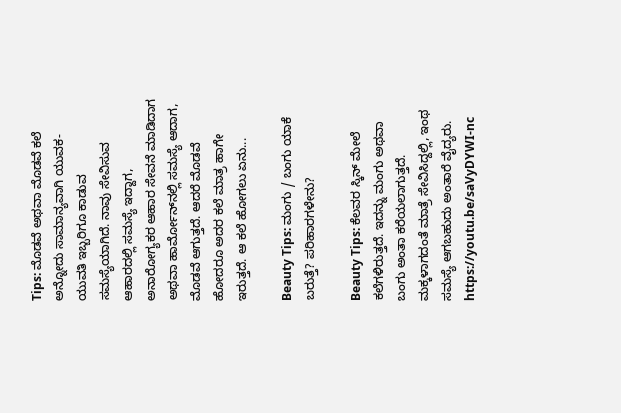Tips: ಮೊಡವೆ ಅಥವಾ ಮೊಡವೆ ಕಲೆ ಅನ್ನೋದು ಸಾಮಾನ್ಯವಾಗಿ ಯುವಕ-ಯುವತಿ ಇಬ್ಬರಿಗೂ ಕಾಡುವ ಸಮಸ್ಯೆಯಾಗಿದೆ. ನಾವು ಸೇವಿಸುವ ಆಹಾರದಲ್ಲಿ ಸಮಸ್ಯೆ ಇದ್ದಾಗ, ಅನಾರೋಗ್ಯಕರ ಆಹಾರ ಸೇವನೆ ಮಾಡಿದಾಗ ಅಥವಾ ಹಾರ್ಮೋನ್‌ನಲ್ಲಿ ಸಮಸ್ಯೆ ಆದಾಗ, ಮೊಡವೆ ಆಗುತ್ತದೆ. ಆದರೆ ಮೊಡವೆ ಹೋದರೂ ಅದರ ಕಲೆ ಮಾತ್ರ ಹಾಗೇ ಇರುತ್ತದೆ. ಆ ಕಲೆ ಹೋಗಲು ಏನು...

Beauty Tips: ಮಂಗು / ಬಂಗು ಯಾಕೆ ಬರುತ್ತೆ? ಪರಿಹಾರಗಳೇನು?

Beauty Tips: ಕೆಲವರ ಸ್ಕಿನ್ ಮೇಲೆ ಕಲೆಗಳಿರುತ್ತದೆ. ಇದನ್ನು ಮಂಗು ಅಥವಾ ಬಂಗು ಅಂತಾ ಕರೆಯಲಾಗುತ್ತದೆ. ಮಕ್ಕಳಾಗದಂತೆ ಮಾತ್ರೆ ಸೇವಿಸಿದ್ದಲ್ಲಿ, ಇಂಥ ಸಮಸ್ಯೆ ಆಗಬಹುದು ಅಂತಾರೆ ವೈದ್ಯರು. https://youtu.be/saVyDYWI-nc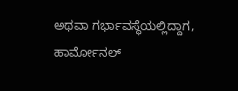ಅಥವಾ ಗರ್ಭಾವಸ್ಥೆಯಲ್ಲಿದ್ದಾಗ, ಹಾರ್ಮೋನಲ್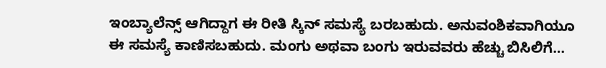ಇಂಬ್ಯಾಲೆನ್ಸ್ ಆಗಿದ್ದಾಗ ಈ ರೀತಿ ಸ್ಕಿನ್ ಸಮಸ್ಯೆ ಬರಬಹುದು. ಅನುವಂಶಿಕವಾಗಿಯೂ ಈ ಸಮಸ್ಯೆ ಕಾಣಿಸಬಹುದು. ಮಂಗು ಅಥವಾ ಬಂಗು ಇರುವವರು ಹೆಚ್ಚು ಬಿಸಿಲಿಗೆ...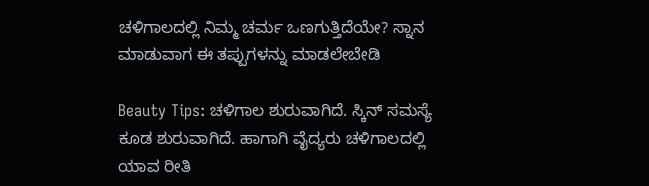ಚಳಿಗಾಲದಲ್ಲಿ ನಿಮ್ಮ ಚರ್ಮ ಒಣಗುತ್ತಿದೆಯೇ? ಸ್ನಾನ ಮಾಡುವಾಗ ಈ ತಪ್ಪುಗಳನ್ನು ಮಾಡಲೇಬೇಡಿ

Beauty Tips: ಚಳಿಗಾಲ ಶುರುವಾಗಿದೆ. ಸ್ಕಿನ್ ಸಮಸ್ಯೆ ಕೂಡ ಶುರುವಾಗಿದೆ. ಹಾಗಾಗಿ ವೈದ್ಯರು ಚಳಿಗಾಲದಲ್ಲಿ ಯಾವ ರೀತಿ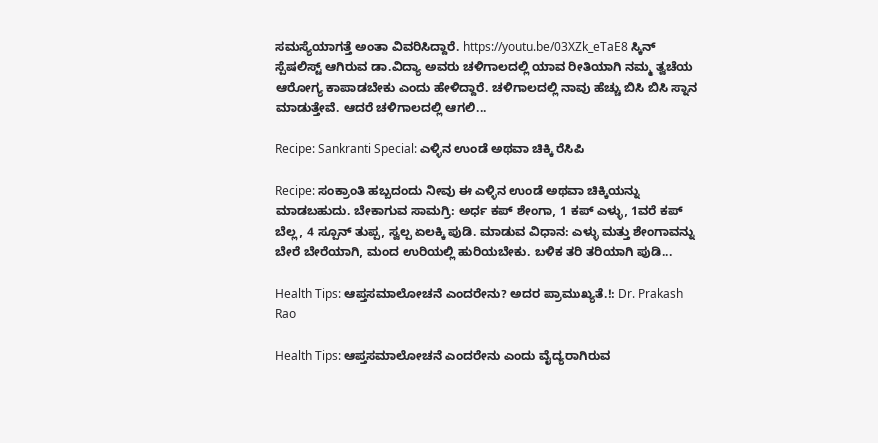ಸಮಸ್ಯೆಯಾಗತ್ತೆ ಅಂತಾ ವಿವರಿಸಿದ್ದಾರೆ. https://youtu.be/03XZk_eTaE8 ಸ್ಕಿನ್ ಸ್ಪೆಷಲಿಸ್ಟ್ ಆಗಿರುವ ಡಾ.ವಿದ್ಯಾ ಅವರು ಚಳಿಗಾಲದಲ್ಲಿ ಯಾವ ರೀತಿಯಾಗಿ ನಮ್ಮ ತ್ವಚೆಯ ಆರೋಗ್ಯ ಕಾಪಾಡಬೇಕು ಎಂದು ಹೇಳಿದ್ದಾರೆ. ಚಳಿಗಾಲದಲ್ಲಿ ನಾವು ಹೆಚ್ಚು ಬಿಸಿ ಬಿಸಿ ಸ್ನಾನ ಮಾಡುತ್ತೇವೆ. ಆದರೆ ಚಳಿಗಾಲದಲ್ಲಿ ಆಗಲಿ...

Recipe: Sankranti Special: ಎಳ್ಳಿನ ಉಂಡೆ ಅಥವಾ ಚಿಕ್ಕಿ ರೆಸಿಪಿ

Recipe: ಸಂಕ್ರಾಂತಿ ಹಬ್ಬದಂದು ನೀವು ಈ ಎಳ್ಳಿನ ಉಂಡೆ ಅಥವಾ ಚಿಕ್ಕಿಯನ್ನು ಮಾಡಬಹುದು. ಬೇಕಾಗುವ ಸಾಮಗ್ರಿ: ಅರ್ಧ ಕಪ್ ಶೇಂಗಾ, 1 ಕಪ್ ಎಳ್ಳು, 1ವರೆ ಕಪ್ ಬೆಲ್ಲ, 4 ಸ್ಪೂನ್ ತುಪ್ಪ, ಸ್ವಲ್ಪ ಏಲಕ್ಕಿ ಪುಡಿ. ಮಾಡುವ ವಿಧಾನ: ಎಳ್ಳು ಮತ್ತು ಶೇಂಗಾವನ್ನು ಬೇರೆ ಬೇರೆಯಾಗಿ, ಮಂದ ಉರಿಯಲ್ಲಿ ಹುರಿಯಬೇಕು. ಬಳಿಕ ತರಿ ತರಿಯಾಗಿ ಪುಡಿ...

Health Tips: ಆಪ್ತಸಮಾಲೋಚನೆ ಎಂದರೇನು? ಅದರ ಪ್ರಾಮುಖ್ಯತೆ.!: Dr. Prakash Rao

Health Tips: ಆಪ್ತಸಮಾಲೋಚನೆ ಎಂದರೇನು ಎಂದು ವೈದ್ಯರಾಗಿರುವ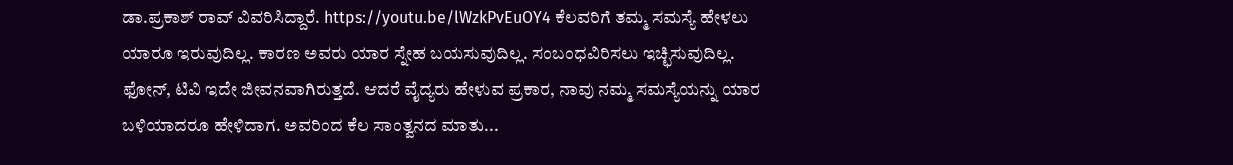ಡಾ.ಪ್ರಕಾಶ್ ರಾವ್ ವಿವರಿಸಿದ್ದಾರೆ. https://youtu.be/lWzkPvEuOY4 ಕೆಲವರಿಗೆ ತಮ್ಮ ಸಮಸ್ಯೆ ಹೇಳಲು ಯಾರೂ ಇರುವುದಿಲ್ಲ. ಕಾರಣ ಅವರು ಯಾರ ಸ್ನೇಹ ಬಯಸುವುದಿಲ್ಲ. ಸಂಬಂಧವಿರಿಸಲು ಇಚ್ಛಿಸುವುದಿಲ್ಲ. ಫೋನ್, ಟಿವಿ ಇದೇ ಜೀವನವಾಗಿರುತ್ತದೆ. ಆದರೆ ವೈದ್ಯರು ಹೇಳುವ ಪ್ರಕಾರ, ನಾವು ನಮ್ಮ ಸಮಸ್ಯೆಯನ್ನು ಯಾರ ಬಳಿಯಾದರೂ ಹೇಳಿದಾಗ. ಅವರಿಂದ ಕೆಲ ಸಾಂತ್ವನದ ಮಾತು...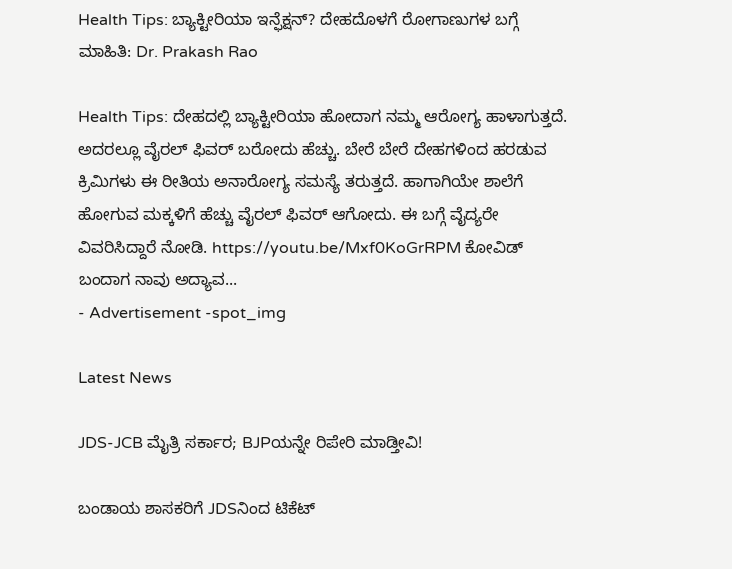Health Tips: ಬ್ಯಾಕ್ಟೀರಿಯಾ ಇನ್ಫೆಕ್ಷನ್? ದೇಹದೊಳಗೆ ರೋಗಾಣುಗಳ ಬಗ್ಗೆ ಮಾಹಿತಿ: Dr. Prakash Rao

Health Tips: ದೇಹದಲ್ಲಿ ಬ್ಯಾಕ್ಟೀರಿಯಾ ಹೋದಾಗ ನಮ್ಮ ಆರೋಗ್ಯ ಹಾಳಾಗುತ್ತದೆ. ಅದರಲ್ಲೂ ವೈರಲ್ ಫಿವರ್ ಬರೋದು ಹೆಚ್ಚು. ಬೇರೆ ಬೇರೆ ದೇಹಗಳಿಂದ ಹರಡುವ ಕ್ರಿಮಿಗಳು ಈ ರೀತಿಯ ಅನಾರೋಗ್ಯ ಸಮಸ್ಯೆ ತರುತ್ತದೆ. ಹಾಗಾಗಿಯೇ ಶಾಲೆಗೆ ಹೋಗುವ ಮಕ್ಕಳಿಗೆ ಹೆಚ್ಚು ವೈರಲ್ ಫಿವರ್ ಆಗೋದು. ಈ ಬಗ್ಗೆ ವೈದ್ಯರೇ ವಿವರಿಸಿದ್ದಾರೆ ನೋಡಿ. https://youtu.be/Mxf0KoGrRPM ಕೋವಿಡ್ ಬಂದಾಗ ನಾವು ಅದ್ಯಾವ...
- Advertisement -spot_img

Latest News

JDS-JCB ಮೈತ್ರಿ ಸರ್ಕಾರ; BJPಯನ್ನೇ ರಿಪೇರಿ ಮಾಡ್ತೀವಿ!

ಬಂಡಾಯ ಶಾಸಕರಿಗೆ JDSನಿಂದ ಟಿಕೆಟ್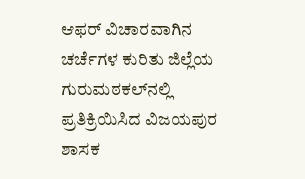ಆಫರ್‌ ವಿಚಾರವಾಗಿನ ಚರ್ಚೆಗಳ ಕುರಿತು ಜಿಲ್ಲೆಯ ಗುರುಮಠಕಲ್‌ನಲ್ಲಿ ಪ್ರತಿಕ್ರಿಯಿಸಿದ ವಿಜಯಪುರ ಶಾಸಕ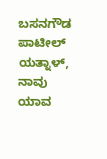ಬಸನಗೌಡ ಪಾಟೀಲ್‌ ಯತ್ನಾಳ್‌, ನಾವು ಯಾವ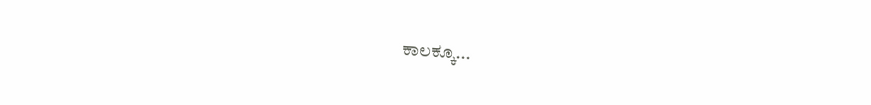ಕಾಲಕ್ಕೂ...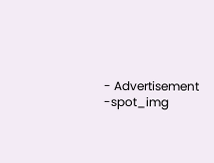- Advertisement -spot_img